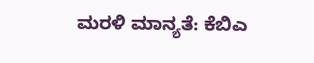ಮರಳಿ ಮಾನ್ಯತೆ: ಕೆಬಿಎ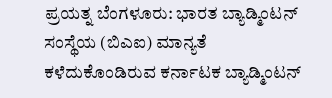ಪ್ರಯತ್ನ ಬೆಂಗಳೂರು: ಭಾರತ ಬ್ಯಾಡ್ಮಿಂಟನ್‌ ಸಂಸ್ಥೆಯ (ಬಿಎಐ) ಮಾನ್ಯತೆ ಕಳೆದುಕೊಂಡಿರುವ ಕರ್ನಾಟಕ ಬ್ಯಾಡ್ಮಿಂಟನ್‌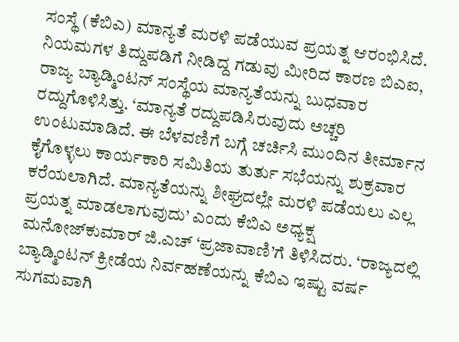ಸಂಸ್ಥೆ (ಕೆಬಿಎ) ಮಾನ್ಯತೆ ಮರಳಿ ಪಡೆಯುವ ಪ್ರಯತ್ನ ಆರಂಭಿಸಿದೆ. ನಿಯಮಗಳ ತಿದ್ದುಪಡಿಗೆ ನೀಡಿದ್ದ ಗಡುವು ಮೀರಿದ ಕಾರಣ ಬಿಎಐ, ರಾಜ್ಯ ಬ್ಯಾಡ್ಮಿಂಟನ್‌ ಸಂಸ್ಥೆಯ ಮಾನ್ಯತೆಯನ್ನು ಬುಧವಾರ ರದ್ದುಗೊಳಿಸಿತ್ತು. ‘ಮಾನ್ಯತೆ ರದ್ದುಪಡಿಸಿರುವುದು ಅಚ್ಚರಿ ಉಂಟುಮಾಡಿದೆ. ಈ ಬೆಳವಣಿಗೆ ಬಗ್ಗೆ ಚರ್ಚಿಸಿ ಮುಂದಿನ ತೀರ್ಮಾನ ಕೈಗೊಳ್ಳಲು ಕಾರ್ಯಕಾರಿ ಸಮಿತಿಯ ತುರ್ತು ಸಭೆಯನ್ನು ಶುಕ್ರವಾರ ಕರೆಯಲಾಗಿದೆ. ಮಾನ್ಯತೆಯನ್ನು ಶೀಘ್ರದಲ್ಲೇ ಮರಳಿ ಪಡೆಯಲು ಎಲ್ಲ ಪ್ರಯತ್ನ ಮಾಡಲಾಗುವುದು’ ಎಂದು ಕೆಬಿಎ ಅಧ್ಯಕ್ಷ ಮನೋಜ್‌ಕುಮಾರ್‌ ಜಿ.ಎಚ್‌ ‘ಪ್ರಜಾವಾಣಿ’ಗೆ ತಿಳಿಸಿದರು. ‘ರಾಜ್ಯದಲ್ಲಿ ಬ್ಯಾಡ್ಮಿಂಟನ್‌ ಕ್ರೀಡೆಯ ನಿರ್ವಹಣೆಯನ್ನು ಕೆಬಿಎ ಇಷ್ಟು ವರ್ಷ ಸುಗಮವಾಗಿ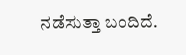ನಡೆಸುತ್ತಾ ಬಂದಿದೆ.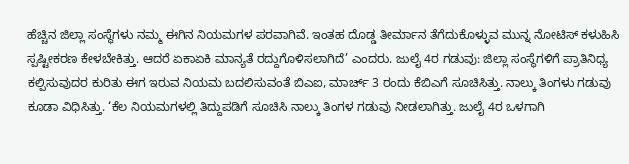ಹೆಚ್ಚಿನ ಜಿಲ್ಲಾ ಸಂಸ್ಥೆಗಳು ನಮ್ಮ ಈಗಿನ ನಿಯಮಗಳ ಪರವಾಗಿವೆ. ಇಂತಹ ದೊಡ್ಡ ತೀರ್ಮಾನ ತೆಗೆದುಕೊಳ್ಳುವ ಮುನ್ನ ನೋಟಿಸ್‌ ಕಳುಹಿಸಿ ಸ್ಪಷ್ಟೀಕರಣ ಕೇಳಬೇಕಿತ್ತು. ಆದರೆ ಏಕಾಏಕಿ ಮಾನ್ಯತೆ ರದ್ದುಗೊಳಿಸಲಾಗಿದೆ’ ಎಂದರು. ಜುಲೈ 4ರ ಗಡುವು: ಜಿಲ್ಲಾ ಸಂಸ್ಥೆಗಳಿಗೆ ಪ್ರಾತಿನಿಧ್ಯ ಕಲ್ಪಿಸುವುದರ ಕುರಿತು ಈಗ ಇರುವ ನಿಯಮ ಬದಲಿಸುವಂತೆ ಬಿಎಐ, ಮಾರ್ಚ್‌ 3 ರಂದು ಕೆಬಿಎಗೆ ಸೂಚಿಸಿತ್ತು. ನಾಲ್ಕು ತಿಂಗಳು ಗಡುವು ಕೂಡಾ ವಿಧಿಸಿತ್ತು. ‘ಕೆಲ ನಿಯಮಗಳಲ್ಲಿ ತಿದ್ದುಪಡಿಗೆ ಸೂಚಿಸಿ ನಾಲ್ಕು ತಿಂಗಳ ಗಡುವು ನೀಡಲಾಗಿತ್ತು. ಜುಲೈ 4ರ ಒಳಗಾಗಿ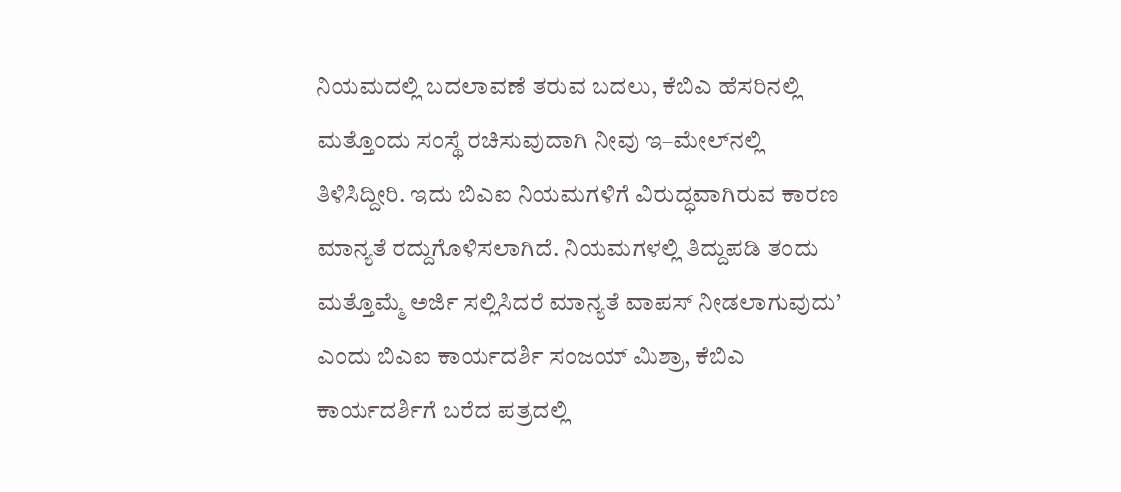ನಿಯಮದಲ್ಲಿ ಬದಲಾವಣೆ ತರುವ ಬದಲು, ಕೆಬಿಎ ಹೆಸರಿನಲ್ಲಿ ಮತ್ತೊಂದು ಸಂಸ್ಥೆ ರಚಿಸುವುದಾಗಿ ನೀವು ಇ–ಮೇಲ್‌ನಲ್ಲಿ ತಿಳಿಸಿದ್ದೀರಿ. ಇದು ಬಿಎಐ ನಿಯಮಗಳಿಗೆ ವಿರುದ್ಧವಾಗಿರುವ ಕಾರಣ ಮಾನ್ಯತೆ ರದ್ದುಗೊಳಿಸಲಾಗಿದೆ. ನಿಯಮಗಳಲ್ಲಿ ತಿದ್ದುಪಡಿ ತಂದು ಮತ್ತೊಮ್ಮೆ ಅರ್ಜಿ ಸಲ್ಲಿಸಿದರೆ ಮಾನ್ಯತೆ ವಾಪಸ್‌ ನೀಡಲಾಗುವುದು’ ಎಂದು ಬಿಎಐ ಕಾರ್ಯದರ್ಶಿ ಸಂಜಯ್‌ ಮಿಶ್ರಾ, ಕೆಬಿಎ ಕಾರ್ಯದರ್ಶಿಗೆ ಬರೆದ ಪತ್ರದಲ್ಲಿ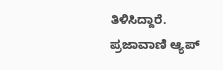ತಿಳಿಸಿದ್ದಾರೆ. ಪ್ರಜಾವಾಣಿ ಆ್ಯಪ್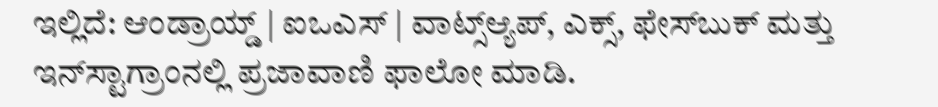ಇಲ್ಲಿದೆ: ಆಂಡ್ರಾಯ್ಡ್ | ಐಒಎಸ್ | ವಾಟ್ಸ್ಆ್ಯಪ್, ಎಕ್ಸ್, ಫೇಸ್‌ಬುಕ್ ಮತ್ತು ಇನ್‌ಸ್ಟಾಗ್ರಾಂನಲ್ಲಿ ಪ್ರಜಾವಾಣಿ ಫಾಲೋ ಮಾಡಿ.